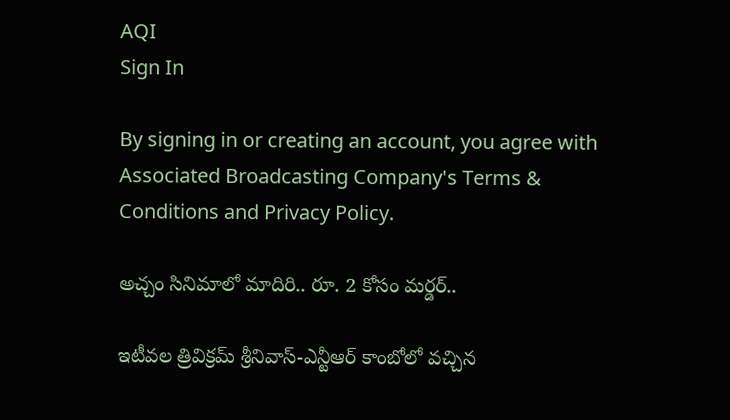AQI
Sign In

By signing in or creating an account, you agree with Associated Broadcasting Company's Terms & Conditions and Privacy Policy.

అచ్చం సినిమాలో మాదిరి.. రూ. 2 కోసం మర్డర్..

ఇటీవల త్రివిక్రమ్ శ్రీనివాస్-ఎన్టీఆర్ కాంబోలో వచ్చిన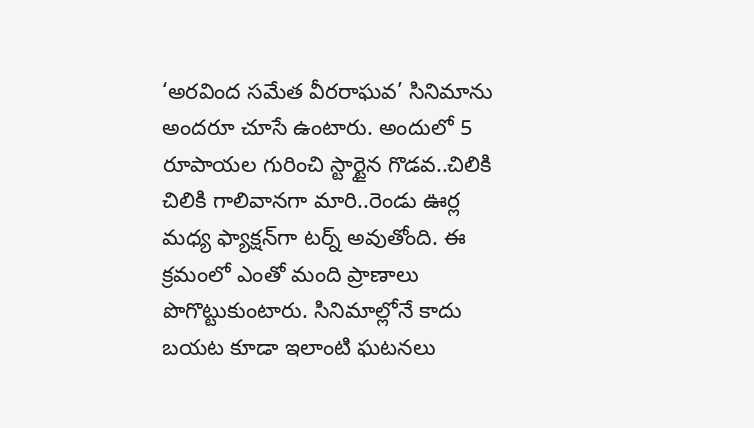‘అరవింద సమేత వీరరాఘవ’ సినిమాను అందరూ చూసే ఉంటారు. అందులో 5 రూపాయల గురించి స్టార్టైన గొడవ..చిలికి చిలికి గాలివానగా మారి..రెండు ఊర్ల మధ్య ఫ్యాక్షన్‌గా టర్న్ అవుతోంది. ఈ క్రమంలో ఎంతో మంది ప్రాణాలు పొగొట్టుకుంటారు. సినిమాల్లోనే కాదు బయట కూడా ఇలాంటి ఘటనలు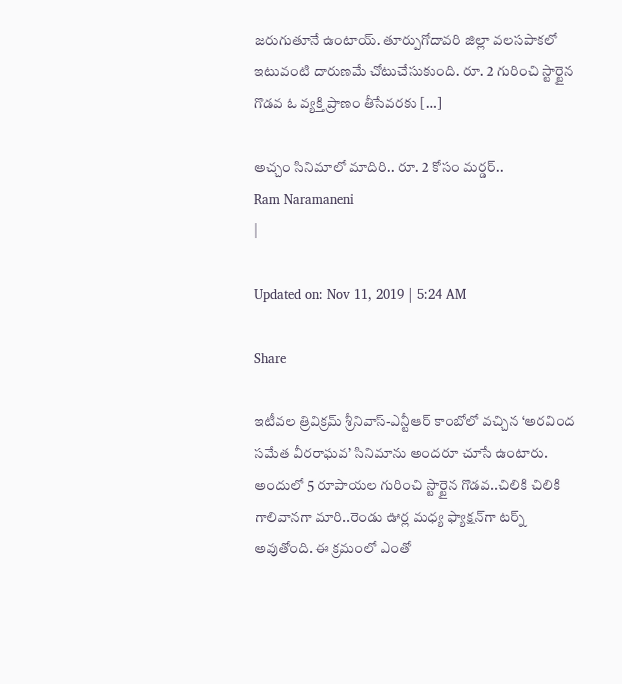జరుగుతూనే ఉంటాయ్. తూర్పుగోదావరి జిల్లా వలసపాకలో ఇటువంటి దారుణమే చోటుచేసుకుంది. రూ. 2 గురించి స్టార్టైన గొడవ ఓ వ్యక్తి ప్రాణం తీసేవరకు […]

అచ్చం సినిమాలో మాదిరి.. రూ. 2 కోసం మర్డర్..
Ram Naramaneni
|

Updated on: Nov 11, 2019 | 5:24 AM

Share

ఇటీవల త్రివిక్రమ్ శ్రీనివాస్-ఎన్టీఆర్ కాంబోలో వచ్చిన ‘అరవింద సమేత వీరరాఘవ’ సినిమాను అందరూ చూసే ఉంటారు. అందులో 5 రూపాయల గురించి స్టార్టైన గొడవ..చిలికి చిలికి గాలివానగా మారి..రెండు ఊర్ల మధ్య ఫ్యాక్షన్‌గా టర్న్ అవుతోంది. ఈ క్రమంలో ఎంతో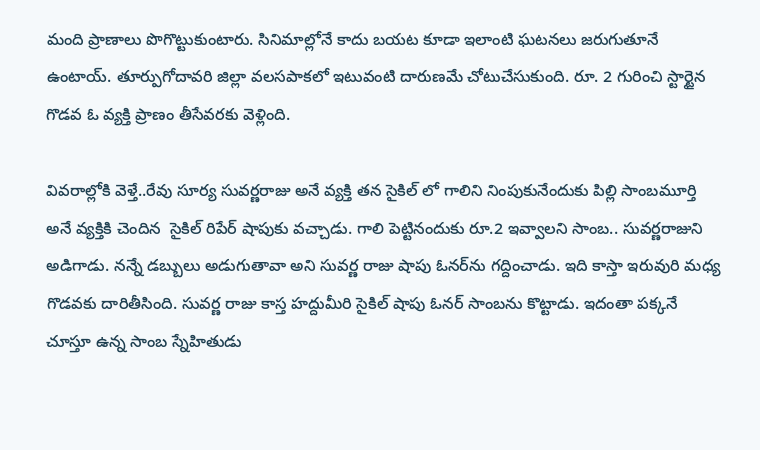మంది ప్రాణాలు పొగొట్టుకుంటారు. సినిమాల్లోనే కాదు బయట కూడా ఇలాంటి ఘటనలు జరుగుతూనే ఉంటాయ్. తూర్పుగోదావరి జిల్లా వలసపాకలో ఇటువంటి దారుణమే చోటుచేసుకుంది. రూ. 2 గురించి స్టార్టైన గొడవ ఓ వ్యక్తి ప్రాణం తీసేవరకు వెళ్లింది.

వివరాల్లోకి వెళ్తే..రేవు సూర్య సువర్ణరాజు అనే వ్యక్తి తన సైకిల్ లో గాలిని నింపుకునేందుకు పిల్లి సాంబమూర్తి అనే వ్యక్తికి చెందిన  సైకిల్ రిపేర్ షాపుకు వచ్చాడు. గాలి పెట్టినందుకు రూ.2 ఇవ్వాలని సాంబ.. సువర్ణరాజుని అడిగాడు. నన్నే డబ్బులు అడుగుతావా అని సువర్ణ రాజు షాపు ఓనర్‌ను గద్దించాడు. ఇది కాస్తా ఇరువురి మధ్య  గొడవకు దారితీసింది. సువర్ణ రాజు కాస్త హద్దుమీరి సైకిల్ షాపు ఓనర్ సాంబను కొట్టాడు. ఇదంతా పక్కనే చూస్తూ ఉన్న సాంబ స్నేహితుడు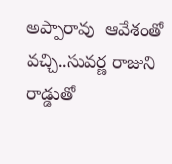అప్పారావు  ఆవేశంతో వచ్చి..సువర్ణ రాజుని రాడ్డుతో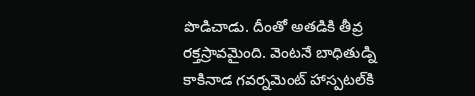పొడిచాడు. దీంతో అతడికి తీవ్ర రక్తస్రావమైంది. వెంటనే బాధితుడ్ని కాకినాడ గవర్నమెంట్ హాస్పటల్‌కి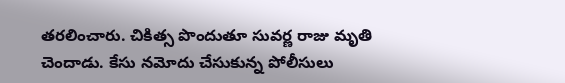తరలించారు. చికిత్స పొందుతూ సువర్ణ రాజు మృతి చెందాడు. కేసు నమోదు చేసుకున్న పోలీసులు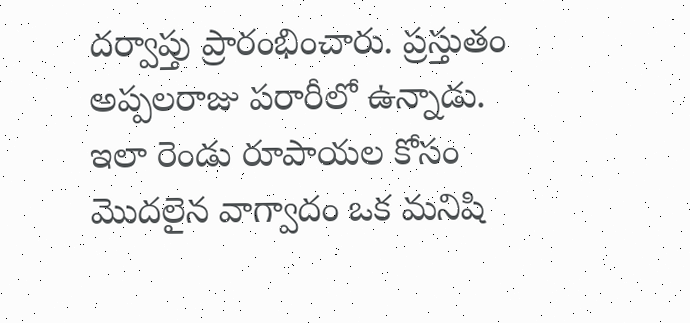దర్వాప్తు ప్రారంభించారు. ప్రస్తుతం అప్పలరాజు పరారీలో ఉన్నాడు. ఇలా రెండు రూపాయల కోసం మొదలైన వాగ్వాదం ఒక మనిషి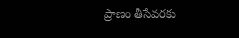ప్రాణం తీసేవరకు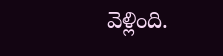వెళ్లింది.